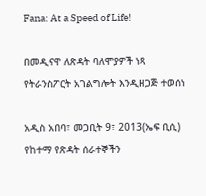Fana: At a Speed of Life!

በመዲናዋ ለጽዳት ባለሞያዎች ነጻ የትራንስፖርት አገልግሎት እንዲዘጋጅ ተወሰነ

አዲስ አበባ፣ መጋቢት 9፣ 2013(ኤፍ ቢሲ) የከተማ የጽዳት ሰራተኞችን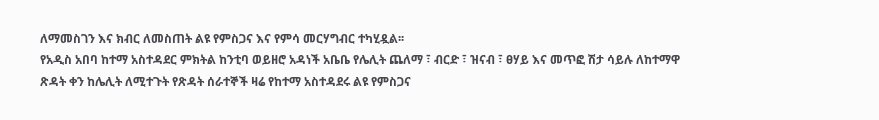ለማመስገን እና ክብር ለመስጠት ልዩ የምስጋና እና የምሳ መርሃግብር ተካሂዷል፡፡
የአዲስ አበባ ከተማ አስተዳደር ምክትል ከንቲባ ወይዘሮ አዳነች አቤቤ የሌሊት ጨለማ ፣ ብርድ ፣ ዝናብ ፣ ፀሃይ እና መጥፎ ሽታ ሳይሉ ለከተማዋ ጽዳት ቀን ከሌሊት ለሚተጉት የጽዳት ሰራተኞች ዛሬ የከተማ አስተዳደሩ ልዩ የምስጋና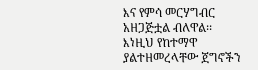እና የምሳ መርሃግብር አዘጋጅቷል ብለዋል፡፡
እነዚህ የከተማዋ ያልተዘመረላቸው ጀግኖችን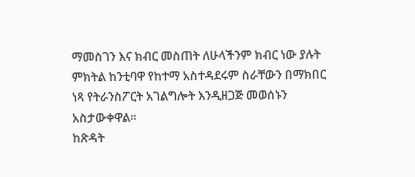ማመስገን እና ክብር መስጠት ለሁላችንም ክብር ነው ያሉት ምክትል ከንቲባዋ የከተማ አስተዳደሩም ስራቸውን በማክበር ነጻ የትራንስፖርት አገልግሎት እንዲዘጋጅ መወሰኑን አስታውቀዋል፡፡
ከጽዳት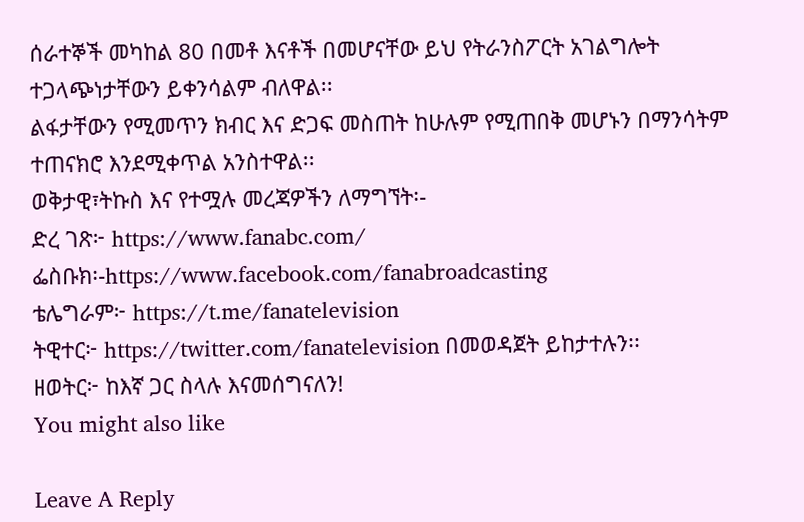ሰራተኞች መካከል 80 በመቶ እናቶች በመሆናቸው ይህ የትራንስፖርት አገልግሎት ተጋላጭነታቸውን ይቀንሳልም ብለዋል፡፡
ልፋታቸውን የሚመጥን ክብር እና ድጋፍ መስጠት ከሁሉም የሚጠበቅ መሆኑን በማንሳትም ተጠናክሮ እንደሚቀጥል አንስተዋል፡፡
ወቅታዊ፣ትኩስ እና የተሟሉ መረጃዎችን ለማግኘት፡-
ድረ ገጽ፦ https://www.fanabc.com/
ፌስቡክ፡-https://www.facebook.com/fanabroadcasting
ቴሌግራም፦ https://t.me/fanatelevision
ትዊተር፦ https://twitter.com/fanatelevision በመወዳጀት ይከታተሉን፡፡
ዘወትር፦ ከእኛ ጋር ስላሉ እናመሰግናለን!
You might also like

Leave A Reply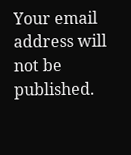Your email address will not be published.